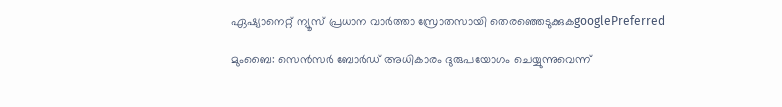ഏഷ്യാനെറ്റ് ന്യൂസ് പ്രധാന വാർത്താ സ്രോതസായി തെരഞ്ഞെടുക്കുകgooglePreferred

മുംബൈ: സെൻസർ ബോർഡ് അധികാരം ദുരുപയോഗം ചെയ്യുന്നുവെന്ന്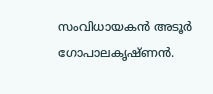സംവിധായകൻ അടൂർ ഗോപാലകൃഷ്ണൻ.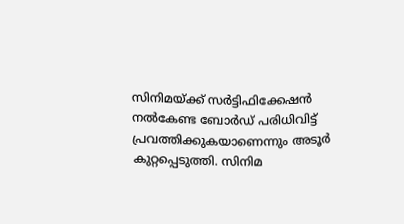സിനിമയ്ക്ക് സർട്ടിഫിക്കേഷൻ നൽകേണ്ട ബോർഡ് പരിധിവിട്ട് പ്രവത്തിക്കുകയാണെന്നും അടൂർ കുറ്റപ്പെടുത്തി. സിനിമ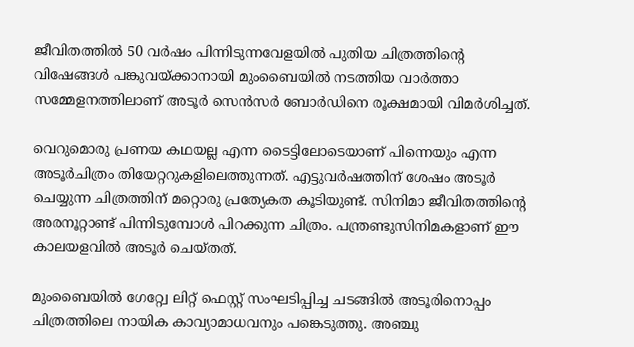ജീവിതത്തിൽ 50 വർഷം പിന്നിടുന്നവേളയിൽ പുതിയ ചിത്രത്തിന്റെ വിഷേങ്ങൾ പങ്കുവയ്ക്കാനായി മുംബൈയില്‍ നടത്തിയ വാര്‍ത്താ സമ്മേളനത്തിലാണ് അടൂര്‍ സെന്‍സര്‍ ബോര്‍ഡിനെ രൂക്ഷമായി വിമര്‍ശിച്ചത്.

വെറുമൊരു പ്രണയ കഥയല്ല എന്ന ടൈട്ടിലോടെയാണ് പിന്നെയും എന്ന അടൂർചിത്രം തിയേറ്ററുകളിലെത്തുന്നത്. എട്ടുവർഷത്തിന് ശേഷം അടൂർ ചെയ്യുന്ന ചിത്രത്തിന് മറ്റൊരു പ്രത്യേകത കൂടിയുണ്ട്. സിനിമാ ജീവിതത്തിന്റെ അരനൂറ്റാണ്ട് പിന്നിടുമ്പോൾ പിറക്കുന്ന ചിത്രം. പന്ത്രണ്ടുസിനിമകളാണ് ഈ കാലയളവിൽ അടൂർ ചെയ്തത്.

മുംബൈയിൽ ഗേറ്റ്വേ ലിറ്റ് ഫെസ്റ്റ് സംഘടിപ്പിച്ച ചടങ്ങിൽ അടൂരിനൊപ്പം ചിത്രത്തിലെ നായിക കാവ്യാമാധവനും പങ്കെടുത്തു. അഞ്ചു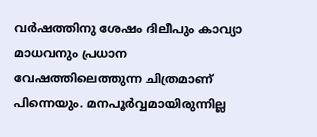വർഷത്തിനു ശേഷം ദിലീപും കാവ്യാ മാധവനും പ്രധാന വേഷത്തിലെത്തുന്ന ചിത്രമാണ് പിന്നെയും. മനപൂർവ്വമായിരുന്നില്ല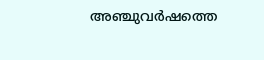അഞ്ചുവർഷത്തെ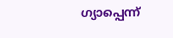ഗ്യാപ്പെന്ന്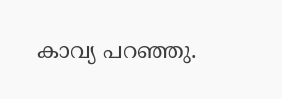കാവ്യ പറഞ്ഞു.